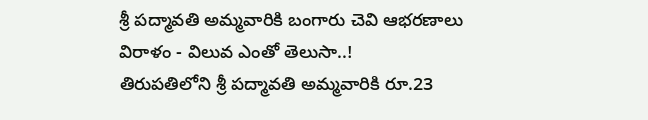శ్రీ పద్మావతి అమ్మవారికి బంగారు చెవి ఆభరణాలు విరాళం - విలువ ఎంతో తెలుసా..!
తిరుపతిలోని శ్రీ పద్మావతి అమ్మవారికి రూ.23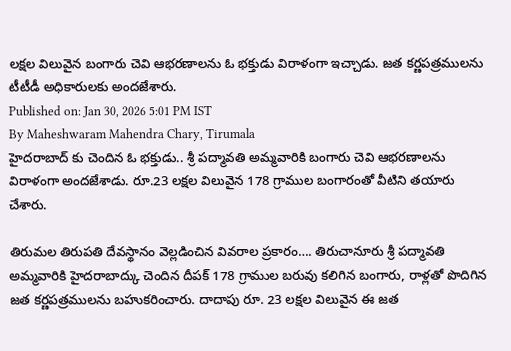లక్షల విలువైన బంగారు చెవి ఆభరణాలను ఓ భక్తుడు విరాళంగా ఇచ్చాడు. జత కర్ణపత్రములను టీటీడీ అధికారులకు అందజేశారు.
Published on: Jan 30, 2026 5:01 PM IST
By Maheshwaram Mahendra Chary, Tirumala
హైదరాబాద్ కు చెందిన ఓ భక్తుడు.. శ్రీ పద్మావతి అమ్మవారికి బంగారు చెవి ఆభరణాలను విరాళంగా అందజేశాడు. రూ.23 లక్షల విలువైన 178 గ్రాముల బంగారంతో వీటిని తయారు చేశారు.

తిరుమల తిరుపతి దేవస్థానం వెల్లడించిన వివరాల ప్రకారం…. తిరుచానూరు శ్రీ పద్మావతి అమ్మవారికి హైదరాబాద్కు చెందిన దీపక్ 178 గ్రాముల బరువు కలిగిన బంగారు, రాళ్లతో పొదిగిన జత కర్ణపత్రములను బహుకరించారు. దాదాపు రూ. 23 లక్షల విలువైన ఈ జత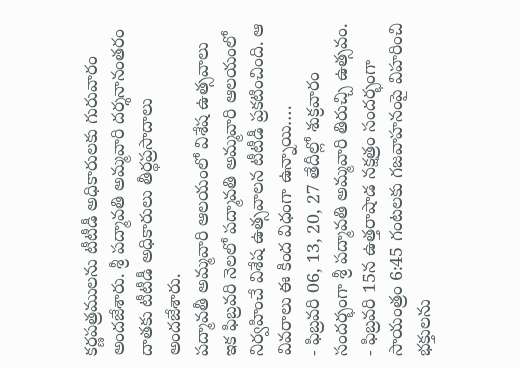కర్ణపత్రములను టీటీడీ అధికారులకు గురువారం అందజేశారు. శ్రీ పద్మావతి అమ్మవారి దర్శనానంతరం దాతకు టీటీడీ అధికారులు తీర్థప్రసాదాలు అందజేశారు.
పద్మావతీ అమ్మవారి ఆలయంలో విశేష ఉత్సవాలు
ఇక ఫిబ్రవరి నెలలో పద్మావతి అమ్మవారి ఆలయంలో నిర్వహించే విశేష ఉత్సవాలన టీటీడీ ప్రకటించింది. ఆ వివరాలు ఈ కింద విధంగా ఉన్నాయి….
- ఫిబ్రవరి 06, 13, 20, 27 తేదీల్లో శుక్రవారం సందర్భంగా శ్రీ పద్మావతి అమ్మవారి తిరుచ్చి ఉత్సవం.
- ఫిబ్రవరి 15న ఉత్తరాషాడ నక్షత్రం సందర్భంగా సాయంత్రం 6:45 గంటలకు గజవాహనంపై విహరించి భక్తులను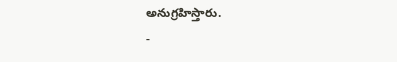అనుగ్రహిస్తారు.
-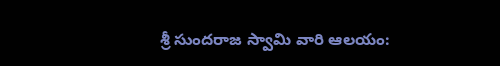శ్రీ సుందరాజ స్వామి వారి ఆలయం: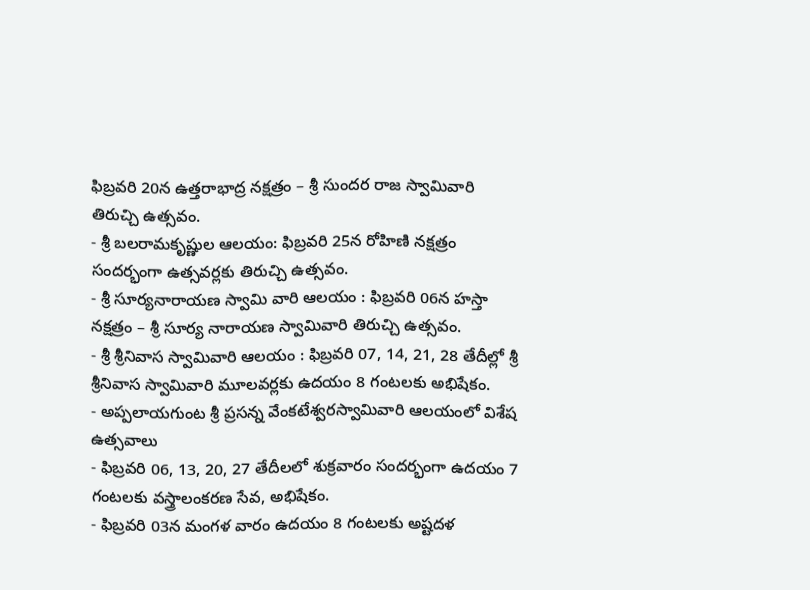ఫిబ్రవరి 20న ఉత్తరాభాద్ర నక్షత్రం – శ్రీ సుందర రాజ స్వామివారి తిరుచ్చి ఉత్సవం.
- శ్రీ బలరామకృష్ణుల ఆలయం: ఫిబ్రవరి 25న రోహిణి నక్షత్రం సందర్భంగా ఉత్సవర్లకు తిరుచ్చి ఉత్సవం.
- శ్రీ సూర్యనారాయణ స్వామి వారి ఆలయం : ఫిబ్రవరి 06న హస్తా నక్షత్రం – శ్రీ సూర్య నారాయణ స్వామివారి తిరుచ్చి ఉత్సవం.
- శ్రీ శ్రీనివాస స్వామివారి ఆలయం : ఫిబ్రవరి 07, 14, 21, 28 తేదీల్లో శ్రీ శ్రీనివాస స్వామివారి మూలవర్లకు ఉదయం 8 గంటలకు అభిషేకం.
- అప్పలాయగుంట శ్రీ ప్రసన్న వేంకటేశ్వరస్వామివారి ఆలయంలో విశేష ఉత్సవాలు
- ఫిబ్రవరి 06, 13, 20, 27 తేదీలలో శుక్రవారం సందర్భంగా ఉదయం 7 గంటలకు వస్త్రాలంకరణ సేవ, అభిషేకం.
- ఫిబ్రవరి 03న మంగళ వారం ఉదయం 8 గంటలకు అష్టదళ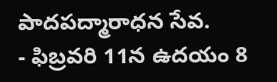పాదపద్మారాధన సేవ.
- ఫిబ్రవరి 11న ఉదయం 8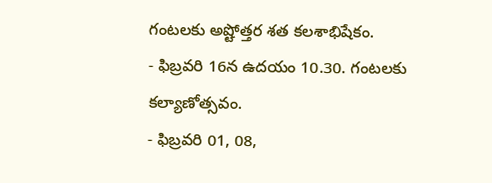గంటలకు అష్టోత్తర శత కలశాభిషేకం.
- ఫిబ్రవరి 16న ఉదయం 10.30. గంటలకు కల్యాణోత్సవం.
- ఫిబ్రవరి 01, 08,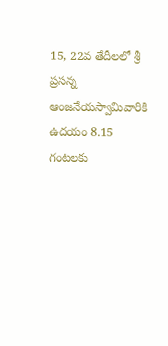15, 22వ తేదీలలో శ్రీ ప్రసన్న ఆంజనేయస్వామివారికి ఉదయం 8.15 గంటలకు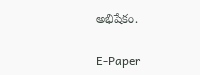అభిషేకం.

E-Paper